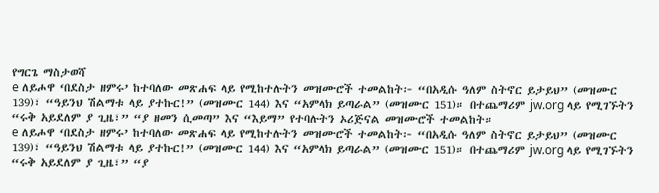የግርጌ ማስታወሻ
e ለይሖዋ ‘በደስታ ዘምሩ’ ከተባለው መጽሐፍ ላይ የሚከተሉትን መዝሙሮች ተመልከት፦ “በአዲሱ ዓለም ስትኖር ይታይህ” (መዝሙር 139)፣ “ዓይንህ ሽልማቱ ላይ ያተኩር!” (መዝሙር 144) እና “አምላክ ይጣራል” (መዝሙር 151)። በተጨማሪም jw.org ላይ የሚገኙትን “ሩቅ አይደለም ያ ጊዜ፣” “ያ ዘመን ሲመጣ” እና “እይማ” የተባሉትን ኦሪጅናል መዝሙሮች ተመልከት።
e ለይሖዋ ‘በደስታ ዘምሩ’ ከተባለው መጽሐፍ ላይ የሚከተሉትን መዝሙሮች ተመልከት፦ “በአዲሱ ዓለም ስትኖር ይታይህ” (መዝሙር 139)፣ “ዓይንህ ሽልማቱ ላይ ያተኩር!” (መዝሙር 144) እና “አምላክ ይጣራል” (መዝሙር 151)። በተጨማሪም jw.org ላይ የሚገኙትን “ሩቅ አይደለም ያ ጊዜ፣” “ያ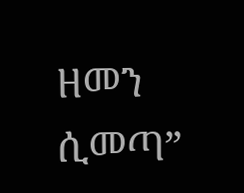ዘመን ሲመጣ”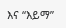እና “እይማ”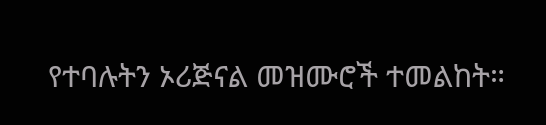የተባሉትን ኦሪጅናል መዝሙሮች ተመልከት።